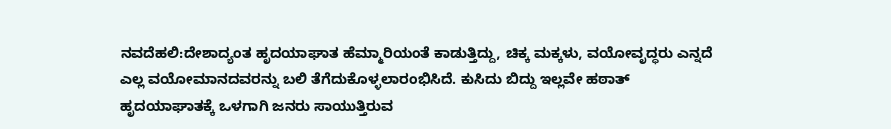ನವದೆಹಲಿ:ದೇಶಾದ್ಯಂತ ಹೃದಯಾಘಾತ ಹೆಮ್ಮಾರಿಯಂತೆ ಕಾಡುತ್ತಿದ್ದು, ಚಿಕ್ಕ ಮಕ್ಕಳು, ವಯೋವೃದ್ಧರು ಎನ್ನದೆ ಎಲ್ಲ ವಯೋಮಾನದವರನ್ನು ಬಲಿ ತೆಗೆದುಕೊಳ್ಳಲಾರಂಭಿಸಿದೆ. ಕುಸಿದು ಬಿದ್ದು ಇಲ್ಲವೇ ಹಠಾತ್ ಹೃದಯಾಘಾತಕ್ಕೆ ಒಳಗಾಗಿ ಜನರು ಸಾಯುತ್ತಿರುವ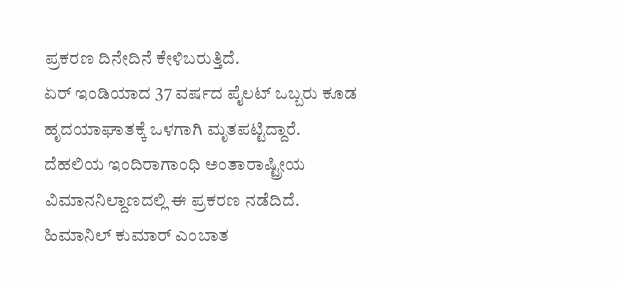ಪ್ರಕರಣ ದಿನೇದಿನೆ ಕೇಳಿಬರುತ್ತಿದೆ.
ಏರ್ ಇಂಡಿಯಾದ 37 ವರ್ಷದ ಪೈಲಟ್ ಒಬ್ಬರು ಕೂಡ ಹೃದಯಾಘಾತಕ್ಕೆ ಒಳಗಾಗಿ ಮೃತಪಟ್ಟಿದ್ದಾರೆ. ದೆಹಲಿಯ ಇಂದಿರಾಗಾಂಧಿ ಅಂತಾರಾಷ್ಟ್ರೀಯ ವಿಮಾನನಿಲ್ದಾಣದಲ್ಲಿ ಈ ಪ್ರಕರಣ ನಡೆದಿದೆ. ಹಿಮಾನಿಲ್ ಕುಮಾರ್ ಎಂಬಾತ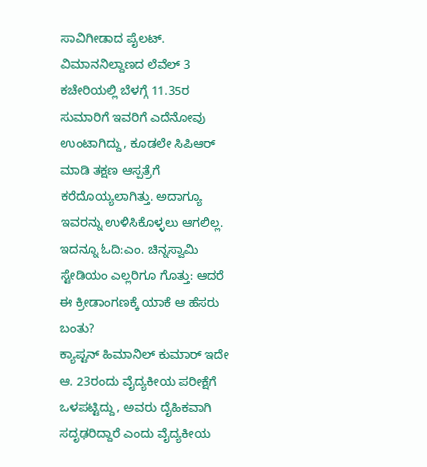ಸಾವಿಗೀಡಾದ ಪೈಲಟ್.
ವಿಮಾನನಿಲ್ದಾಣದ ಲೆವೆಲ್ 3 ಕಚೇರಿಯಲ್ಲಿ ಬೆಳಗ್ಗೆ 11.35ರ ಸುಮಾರಿಗೆ ಇವರಿಗೆ ಎದೆನೋವು ಉಂಟಾಗಿದ್ದು, ಕೂಡಲೇ ಸಿಪಿಆರ್ ಮಾಡಿ ತಕ್ಷಣ ಆಸ್ಪತ್ರೆಗೆ ಕರೆದೊಯ್ಯಲಾಗಿತ್ತು. ಅದಾಗ್ಯೂ ಇವರನ್ನು ಉಳಿಸಿಕೊಳ್ಳಲು ಆಗಲಿಲ್ಲ.
ಇದನ್ನೂ ಓದಿ:ಎಂ. ಚಿನ್ನಸ್ವಾಮಿ ಸ್ಟೇಡಿಯಂ ಎಲ್ಲರಿಗೂ ಗೊತ್ತು: ಆದರೆ ಈ ಕ್ರೀಡಾಂಗಣಕ್ಕೆ ಯಾಕೆ ಆ ಹೆಸರು ಬಂತು?
ಕ್ಯಾಪ್ಟನ್ ಹಿಮಾನಿಲ್ ಕುಮಾರ್ ಇದೇ ಆ. 23ರಂದು ವೈದ್ಯಕೀಯ ಪರೀಕ್ಷೆಗೆ ಒಳಪಟ್ಟಿದ್ದು, ಅವರು ದೈಹಿಕವಾಗಿ ಸದೃಢರಿದ್ದಾರೆ ಎಂದು ವೈದ್ಯಕೀಯ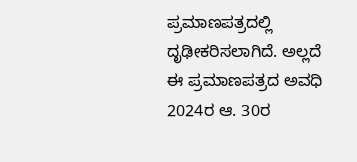ಪ್ರಮಾಣಪತ್ರದಲ್ಲಿ ದೃಢೀಕರಿಸಲಾಗಿದೆ. ಅಲ್ಲದೆ ಈ ಪ್ರಮಾಣಪತ್ರದ ಅವಧಿ 2024ರ ಆ. 30ರ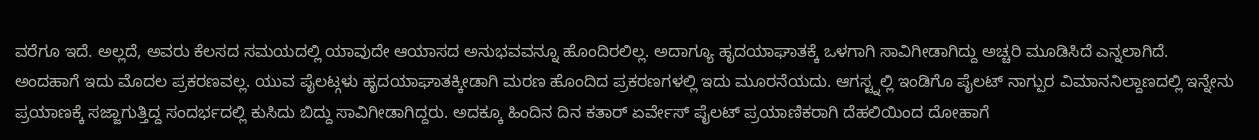ವರೆಗೂ ಇದೆ. ಅಲ್ಲದೆ, ಅವರು ಕೆಲಸದ ಸಮಯದಲ್ಲಿ ಯಾವುದೇ ಆಯಾಸದ ಅನುಭವವನ್ನೂ ಹೊಂದಿರಲಿಲ್ಲ. ಅದಾಗ್ಯೂ ಹೃದಯಾಘಾತಕ್ಕೆ ಒಳಗಾಗಿ ಸಾವಿಗೀಡಾಗಿದ್ದು ಅಚ್ಚರಿ ಮೂಡಿಸಿದೆ ಎನ್ನಲಾಗಿದೆ.
ಅಂದಹಾಗೆ ಇದು ಮೊದಲ ಪ್ರಕರಣವಲ್ಲ. ಯುವ ಪೈಲಟ್ಗಳು ಹೃದಯಾಘಾತಕ್ಕೀಡಾಗಿ ಮರಣ ಹೊಂದಿದ ಪ್ರಕರಣಗಳಲ್ಲಿ ಇದು ಮೂರನೆಯದು. ಆಗಸ್ಟ್ನಲ್ಲಿ ಇಂಡಿಗೊ ಪೈಲಟ್ ನಾಗ್ಪುರ ವಿಮಾನನಿಲ್ದಾಣದಲ್ಲಿ ಇನ್ನೇನು ಪ್ರಯಾಣಕ್ಕೆ ಸಜ್ಜಾಗುತ್ತಿದ್ದ ಸಂದರ್ಭದಲ್ಲಿ ಕುಸಿದು ಬಿದ್ದು ಸಾವಿಗೀಡಾಗಿದ್ದರು. ಅದಕ್ಕೂ ಹಿಂದಿನ ದಿನ ಕತಾರ್ ಏರ್ವೇಸ್ ಪೈಲಟ್ ಪ್ರಯಾಣಿಕರಾಗಿ ದೆಹಲಿಯಿಂದ ದೋಹಾಗೆ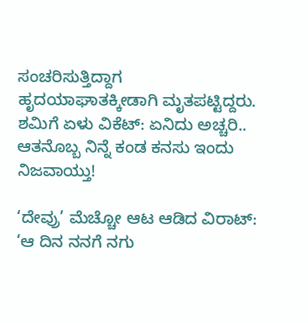ಸಂಚರಿಸುತ್ತಿದ್ದಾಗ ಹೃದಯಾಘಾತಕ್ಕೀಡಾಗಿ ಮೃತಪಟ್ಟಿದ್ದರು.
ಶಮಿಗೆ ಏಳು ವಿಕೆಟ್: ಏನಿದು ಅಚ್ಚರಿ.. ಆತನೊಬ್ಬ ನಿನ್ನೆ ಕಂಡ ಕನಸು ಇಂದು ನಿಜವಾಯ್ತು!

‘ದೇವ್ರು’ ಮೆಚ್ಚೋ ಆಟ ಆಡಿದ ವಿರಾಟ್: ‘ಆ ದಿನ ನನಗೆ ನಗು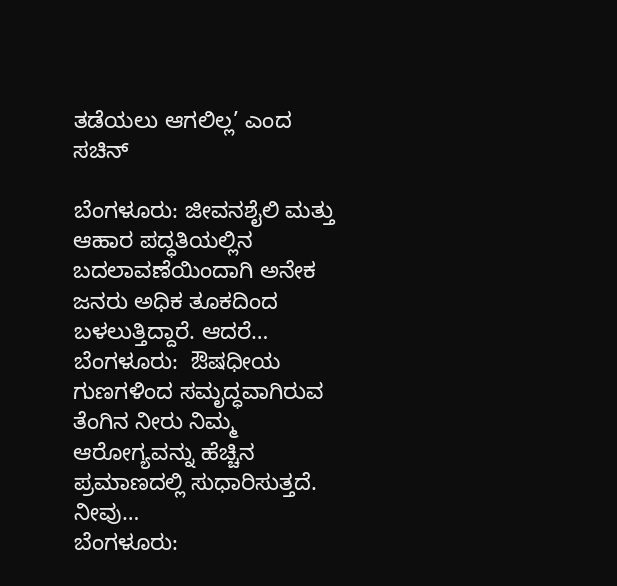ತಡೆಯಲು ಆಗಲಿಲ್ಲ’ ಎಂದ ಸಚಿನ್

ಬೆಂಗಳೂರು: ಜೀವನಶೈಲಿ ಮತ್ತು ಆಹಾರ ಪದ್ಧತಿಯಲ್ಲಿನ ಬದಲಾವಣೆಯಿಂದಾಗಿ ಅನೇಕ ಜನರು ಅಧಿಕ ತೂಕದಿಂದ ಬಳಲುತ್ತಿದ್ದಾರೆ. ಆದರೆ…
ಬೆಂಗಳೂರು:  ಔಷಧೀಯ ಗುಣಗಳಿಂದ ಸಮೃದ್ಧವಾಗಿರುವ ತೆಂಗಿನ ನೀರು ನಿಮ್ಮ  ಆರೋಗ್ಯವನ್ನು ಹೆಚ್ಚಿನ ಪ್ರಮಾಣದಲ್ಲಿ ಸುಧಾರಿಸುತ್ತದೆ. ನೀವು…
ಬೆಂಗಳೂರು: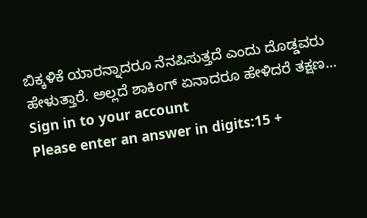ಬಿಕ್ಕಳಿಕೆ ಯಾರನ್ನಾದರೂ ನೆನಪಿಸುತ್ತದೆ ಎಂದು ದೊಡ್ಡವರು ಹೇಳುತ್ತಾರೆ. ಅಲ್ಲದೆ ಶಾಕಿಂಗ್ ಏನಾದರೂ ಹೇಳಿದರೆ ತಕ್ಷಣ…
Sign in to your account
Please enter an answer in digits:15 +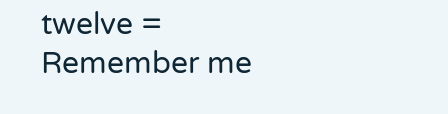twelve =
Remember me